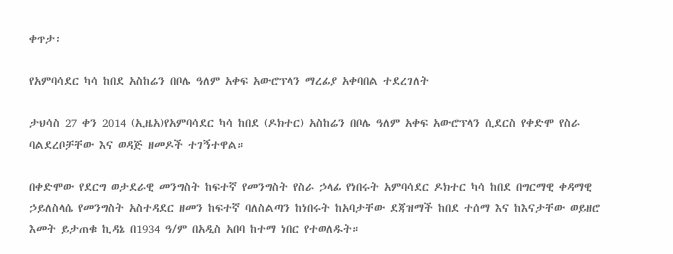ቀጥታ፡

የአምባሳደር ካሳ ከበደ አስከሬን በቦሌ ዓለም አቀፍ አውሮፕላን ማረፊያ አቀባበል ተደረገለት

ታህሳስ 27 ቀን 2014 (ኢዜአ)የአምባሳደር ካሳ ከበደ (ዶክተር) አስከሬን በቦሌ ዓለም አቀፍ አውሮፕላን ሲደርስ የቀድሞ የስራ ባልደረቦቻቸው እና ወዳጅ ዘመዶች ተገኝተዋል።

በቀድሞው የደርግ ወታደራዊ መንግስት ከፍተኛ የመንግስት የስራ ኃላፊ የነበሩት አምባሳደር ዶክተር ካሳ ከበደ በግርማዊ ቀዳማዊ ኃይለስላሴ የመንግስት አስተዳደር ዘመን ከፍተኛ ባለስልጣን ከነበሩት ከአባታቸው ደጃዝማች ከበደ ተሰማ እና ከእናታቸው ወይዘሮ እመት ይታጠቁ ኪዳኔ በ1934 ዓ/ም በአዲስ አበባ ከተማ ነበር የተወለዱት።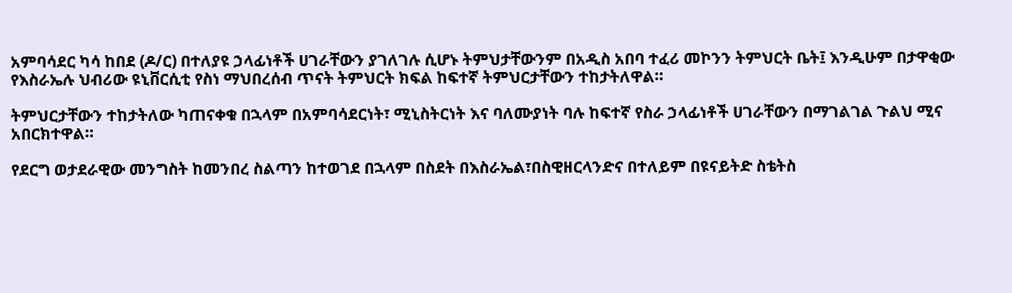አምባሳደር ካሳ ከበደ (ዶ/ር) በተለያዩ ኃላፊነቶች ሀገራቸውን ያገለገሉ ሲሆኑ ትምህታቸውንም በአዲስ አበባ ተፈሪ መኮንን ትምህርት ቤት፤ እንዲሁም በታዋቂው የእስራኤሉ ህብሪው ዩኒቨርሲቲ የስነ ማህበረሰብ ጥናት ትምህርት ክፍል ከፍተኛ ትምህርታቸውን ተከታትለዋል።

ትምህርታቸውን ተከታትለው ካጠናቀቁ በኋላም በአምባሳደርነት፣ ሚኒስትርነት እና ባለሙያነት ባሉ ከፍተኛ የስራ ኃላፊነቶች ሀገራቸውን በማገልገል ጉልህ ሚና አበርክተዋል።

የደርግ ወታደራዊው መንግስት ከመንበረ ስልጣን ከተወገደ በኋላም በስደት በእስራኤል፣በስዊዘርላንድና በተለይም በዩናይትድ ስቴትስ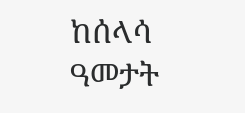ከሰላሳ ዓመታት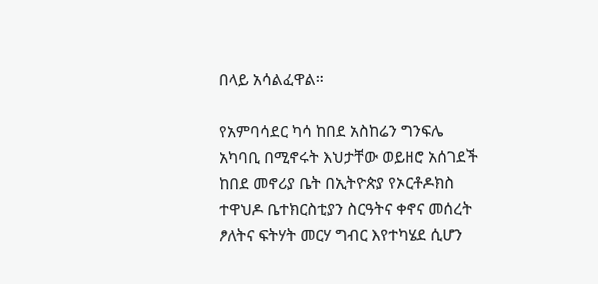በላይ አሳልፈዋል።

የአምባሳደር ካሳ ከበደ አስከሬን ግንፍሌ አካባቢ በሚኖሩት እህታቸው ወይዘሮ አሰገደች ከበደ መኖሪያ ቤት በኢትዮጵያ የኦርቶዶክስ ተዋህዶ ቤተክርስቲያን ስርዓትና ቀኖና መሰረት ፆለትና ፍትሃት መርሃ ግብር እየተካሄደ ሲሆን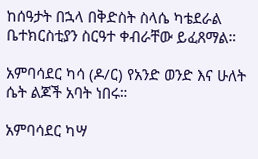ከሰዓታት በኋላ በቅድስት ስላሴ ካቴደራል ቤተክርስቲያን ስርዓተ ቀብራቸው ይፈጸማል።

አምባሳደር ካሳ (ዶ/ር) የአንድ ወንድ እና ሁለት ሴት ልጆች አባት ነበሩ።

አምባሳደር ካሣ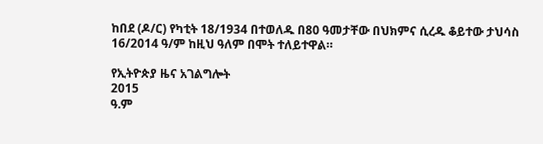ከበደ (ዶ/ር) የካቲት 18/1934 በተወለዱ በ80 ዓመታቸው በህክምና ሲረዱ ቆይተው ታህሳስ 16/2014 ዓ/ም ከዚህ ዓለም በሞት ተለይተዋል።

የኢትዮጵያ ዜና አገልግሎት
2015
ዓ.ም